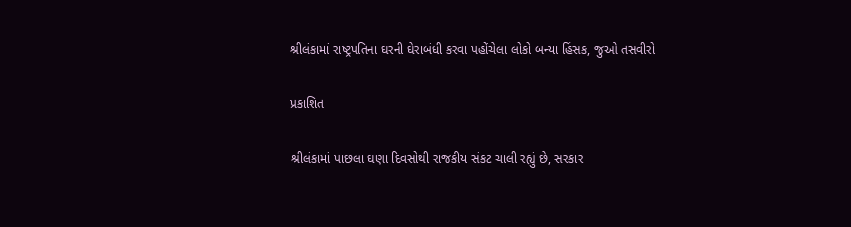શ્રીલંકામાં રાષ્ટ્રપતિના ઘરની ઘેરાબંધી કરવા પહોંચેલા લોકો બન્યા હિંસક, જુઓ તસવીરો

પ્રકાશિત

શ્રીલંકામાં પાછલા ઘણા દિવસોથી રાજકીય સંકટ ચાલી રહ્યું છે, સરકાર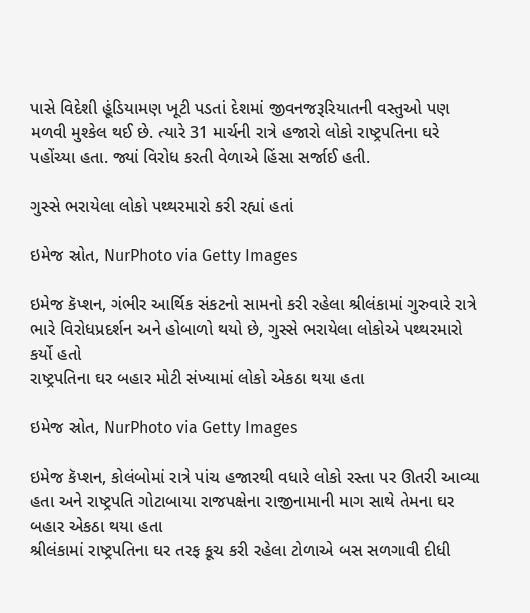પાસે વિદેશી હૂંડિયામણ ખૂટી પડતાં દેશમાં જીવનજરૂરિયાતની વસ્તુઓ પણ મળવી મુશ્કેલ થઈ છે. ત્યારે 31 માર્ચની રાત્રે હજારો લોકો રાષ્ટ્રપતિના ઘરે પહોંચ્યા હતા. જ્યાં વિરોધ કરતી વેળાએ હિંસા સર્જાઈ હતી.

ગુસ્સે ભરાયેલા લોકો પથ્થરમારો કરી રહ્યાં હતાં

ઇમેજ સ્રોત, NurPhoto via Getty Images

ઇમેજ કૅપ્શન, ગંભીર આર્થિક સંકટનો સામનો કરી રહેલા શ્રીલંકામાં ગુરુવારે રાત્રે ભારે વિરોધપ્રદર્શન અને હોબાળો થયો છે, ગુસ્સે ભરાયેલા લોકોએ પથ્થરમારો કર્યો હતો
રાષ્ટ્રપતિના ઘર બહાર મોટી સંખ્યામાં લોકો એકઠા થયા હતા

ઇમેજ સ્રોત, NurPhoto via Getty Images

ઇમેજ કૅપ્શન, કોલંબોમાં રાત્રે પાંચ હજારથી વધારે લોકો રસ્તા પર ઊતરી આવ્યા હતા અને રાષ્ટ્રપતિ ગોટાબાયા રાજપક્ષેના રાજીનામાની માગ સાથે તેમના ઘર બહાર એકઠા થયા હતા
શ્રીલંકામાં રાષ્ટ્રપતિના ઘર તરફ કૂચ કરી રહેલા ટોળાએ બસ સળગાવી દીધી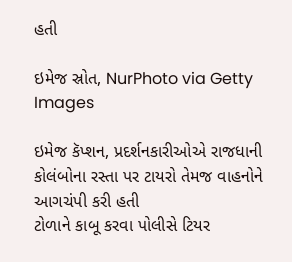હતી

ઇમેજ સ્રોત, NurPhoto via Getty Images

ઇમેજ કૅપ્શન, પ્રદર્શનકારીઓએ રાજધાની કોલંબોના રસ્તા પર ટાયરો તેમજ વાહનોને આગચંપી કરી હતી
ટોળાને કાબૂ કરવા પોલીસે ટિયર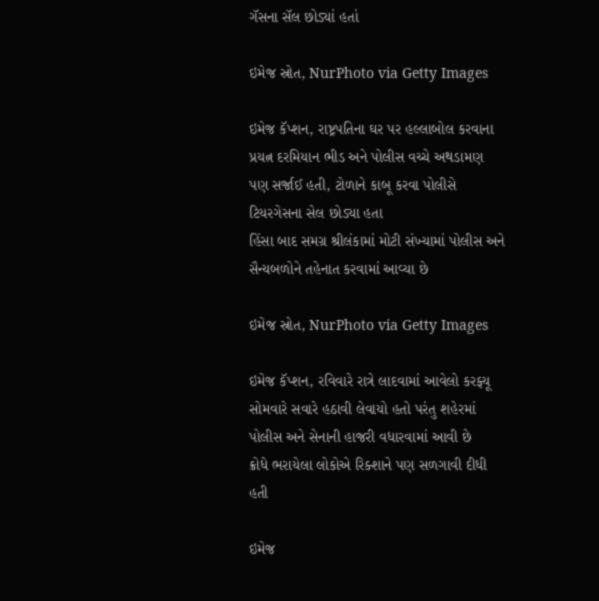ગૅસના સૅલ છોડ્યાં હતાં

ઇમેજ સ્રોત, NurPhoto via Getty Images

ઇમેજ કૅપ્શન, રાષ્ટ્રપતિના ઘર પર હલ્લાબોલ કરવાના પ્રયત્ન દરમિયાન ભીડ અને પોલીસ વચ્ચે અથડામણ પણ સર્જાઈ હતી, ટોળાને કાબૂ કરવા પોલીસે ટિયરગેસના સેલ છોડ્યા હતા
હિંસા બાદ સમગ્ર શ્રીલંકામાં મોટી સંખ્યામાં પોલીસ અને સૈન્યબળોને તહેનાત કરવામાં આવ્યા છે

ઇમેજ સ્રોત, NurPhoto via Getty Images

ઇમેજ કૅપ્શન, રવિવારે રાત્રે લાદવામાં આવેલો કરફ્યૂ સોમવારે સવારે હઠાવી લેવાયો હતો પરંતુ શહેરમાં પોલીસ અને સેનાની હાજરી વધારવામાં આવી છે
ક્રોધે ભરાયેલા લોકોએ રિક્શાને પણ સળગાવી દીધી હતી

ઇમેજ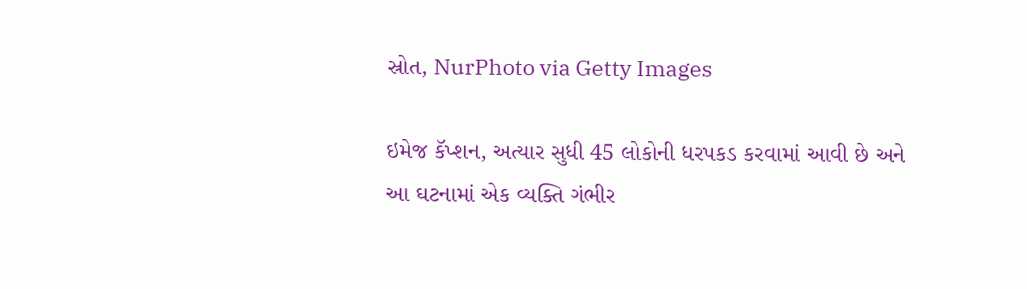સ્રોત, NurPhoto via Getty Images

ઇમેજ કૅપ્શન, અત્યાર સુધી 45 લોકોની ધરપકડ કરવામાં આવી છે અને આ ઘટનામાં એક વ્યક્તિ ગંભીર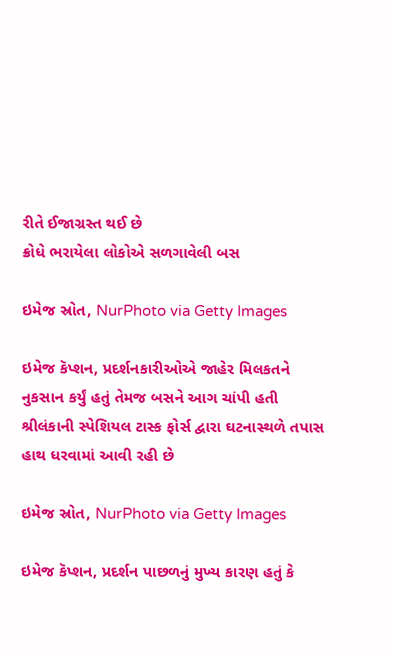રીતે ઈજાગ્રસ્ત થઈ છે
ક્રોધે ભરાયેલા લોકોએ સળગાવેલી બસ

ઇમેજ સ્રોત, NurPhoto via Getty Images

ઇમેજ કૅપ્શન, પ્રદર્શનકારીઓએ જાહેર મિલકતને નુકસાન કર્યું હતું તેમજ બસને આગ ચાંપી હતી
શ્રીલંકાની સ્પેશિયલ ટાસ્ક ફોર્સ દ્વારા ઘટનાસ્થળે તપાસ હાથ ધરવામાં આવી રહી છે

ઇમેજ સ્રોત, NurPhoto via Getty Images

ઇમેજ કૅપ્શન, પ્રદર્શન પાછળનું મુખ્ય કારણ હતું કે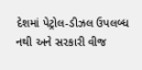દેશમાં પેટ્રોલ-ડીઝલ ઉપલબ્ધ નથી અને સરકારી વીજ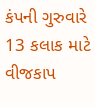કંપની ગુરુવારે 13 કલાક માટે વીજકાપ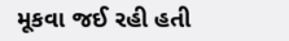મૂકવા જઈ રહી હતી